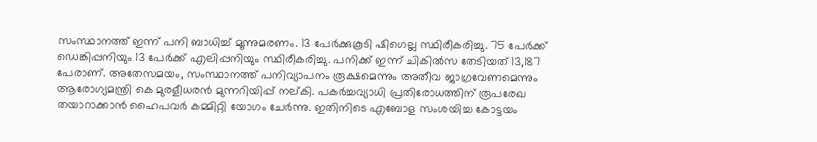സംസ്ഥാനത്ത് ഇന്ന് പനി ബാധിച്ച് മൂന്നുമരണം. 13 പേർക്കുകൂടി ഷിഗെല്ല സ്ഥിരീകരിച്ചു. 75 പേർക്ക് ഡെങ്കിപ്പനിയും 13 പേർക്ക് എലിപ്പനിയും സ്ഥിരീകരിച്ചു. പനിക്ക് ഇന്ന് ചികിൽസ തേടിയത് 13,187 പേരാണ്. അതേസമയം, സംസ്ഥാനത്ത് പനിവ്യാപനം രൂക്ഷമെന്നും അതീവ ജാഗ്രവേണമെന്നും ആരോഗ്യമന്ത്രി കെ മുരളീധരൻ മുന്നറിയിപ്പ് നല്കി. പകർച്ചവ്യാധി പ്രതിരോധത്തിന് രൂപരേഖ തയാറാക്കാൻ ഹൈപവർ കമ്മിറ്റി യോഗം ചേർന്നു. ഇതിനിടെ എബോള സംശയിച്ച കോട്ടയം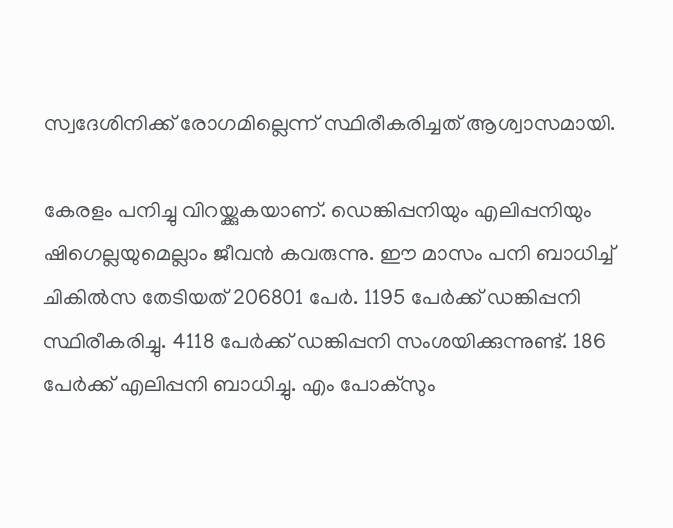സ്വദേശിനിക്ക് രോഗമില്ലെന്ന് സ്ഥിരീകരിച്ചത് ആശ്വാസമായി.

കേരളം പനിച്ചു വിറയ്ക്കുകയാണ്. ഡെങ്കിപ്പനിയും എലിപ്പനിയും ഷിഗെല്ലയുമെല്ലാം ജീവൻ കവരുന്നു. ഈ മാസം പനി ബാധിച്ച് ചികിൽസ തേടിയത് 206801 പേർ. 1195 പേർക്ക് ഡങ്കിപ്പനി സ്ഥിരീകരിച്ചു. 4118 പേർക്ക് ഡങ്കിപ്പനി സംശയിക്കുന്നുണ്ട്. 186 പേർക്ക് എലിപ്പനി ബാധിച്ചു. എം പോക്സും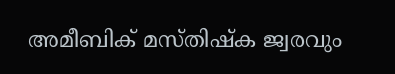അമീബിക് മസ്തിഷ്ക ജ്വരവും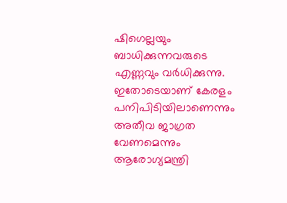ഷിഗെല്ലയും ബാധിക്കുന്നവരുടെ എണ്ണവും വർധിക്കുന്നു. ഇതോടെയാണ് കേരളം പനിപിടിയിലാണെന്നും അതീവ ജാഗ്രത വേണമെന്നും ആരോഗ്യമന്ത്രി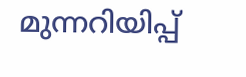മുന്നറിയിപ്പ്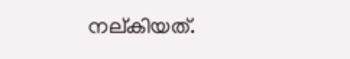നല്കിയത്.